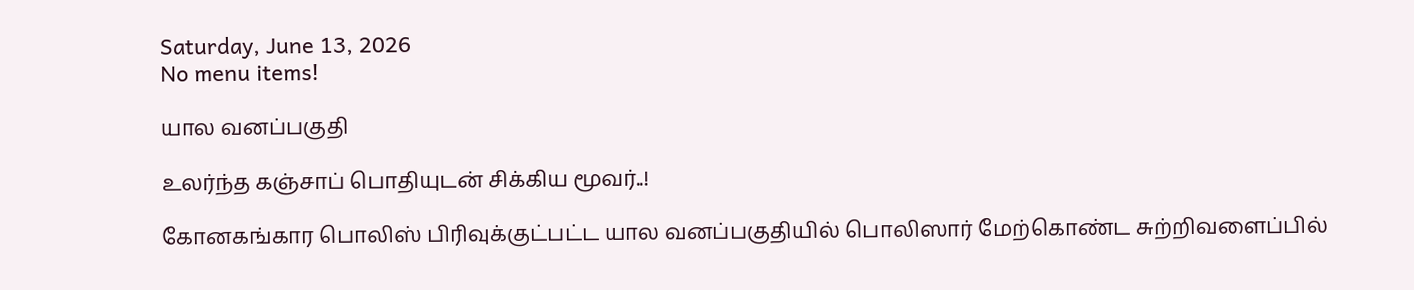Saturday, June 13, 2026
No menu items!

யால வனப்பகுதி

உலர்ந்த கஞ்சாப் பொதியுடன் சிக்கிய மூவர்..!

கோனகங்கார பொலிஸ் பிரிவுக்குட்பட்ட யால வனப்பகுதியில் பொலிஸார் மேற்கொண்ட சுற்றிவளைப்பில்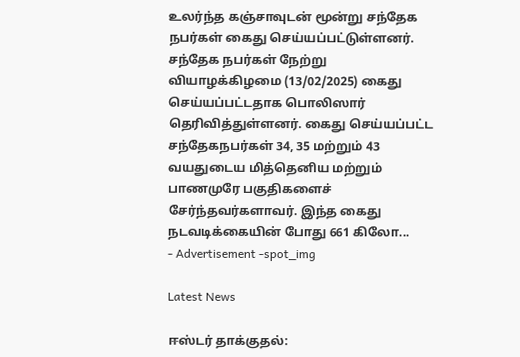உலர்ந்த கஞ்சாவுடன் மூன்று சந்தேக நபர்கள் கைது செய்யப்பட்டுள்ளனர். சந்தேக நபர்கள் நேற்று வியாழக்கிழமை (13/02/2025) கைது செய்யப்பட்டதாக பொலிஸார் தெரிவித்துள்ளனர். கைது செய்யப்பட்ட சந்தேகநபர்கள் 34, 35 மற்றும் 43 வயதுடைய மித்தெனிய மற்றும் பாணமுரே பகுதிகளைச் சேர்ந்தவர்களாவர். இந்த கைது நடவடிக்கையின் போது 661 கிலோ...
- Advertisement -spot_img

Latest News

ஈஸ்டர் தாக்குதல்: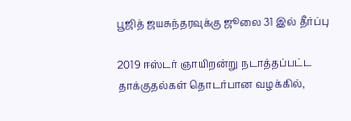பூஜித் ஜயசுந்தரவுக்கு ஜூலை 31 இல் தீர்ப்பு

2019 ஈஸ்டர் ஞாயிறன்று நடாத்தப்பட்ட தாக்குதல்கள் தொடர்பான வழக்கில்,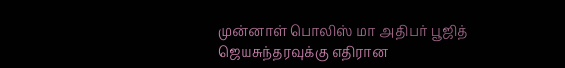முன்னாள் பொலிஸ் மா அதிபர் பூஜித் ஜெயசுந்தரவுக்கு எதிரான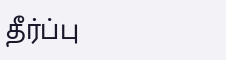தீர்ப்பு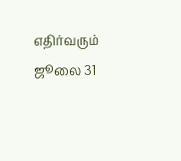எதிர்வரும் ஜூலை 31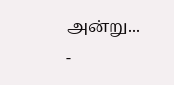அன்று...
-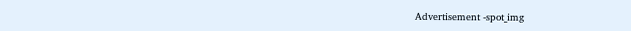Advertisement -spot_img